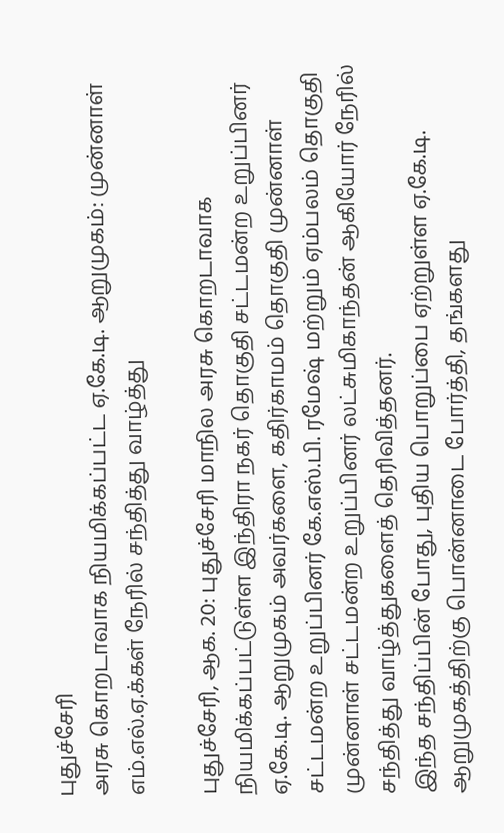புதுச்சேரி
அரசு கொறடாவாக நியமிக்கப்பட்ட ஏ.கே.டி. ஆறுமுகம்: முன்னாள் எம்.எல்.ஏ.க்கள் நேரில் சந்தித்து வாழ்த்து

புதுச்சேரி, ஆக. 20: புதுச்சேரி மாநில அரசு கொறடாவாக நியமிக்கப்பட்டுள்ள இந்திரா நகர் தொகுதி சட்டமன்ற உறுப்பினர் ஏ.கே.டி. ஆறுமுகம் அவர்களை, கதிர்காமம் தொகுதி முன்னாள் சட்டமன்ற உறுப்பினர் கே.எஸ்.பி. ரமேஷ் மற்றும் ஏம்பலம் தொகுதி முன்னாள் சட்டமன்ற உறுப்பினர் லட்சுமிகாந்தன் ஆகியோர் நேரில் சந்தித்து வாழ்த்துகளைத் தெரிவித்தனர்.
இந்த சந்திப்பின் போது, புதிய பொறுப்பை ஏற்றுள்ள ஏ.கே.டி. ஆறுமுகத்திற்கு பொன்னாடை போர்த்தி, தங்களது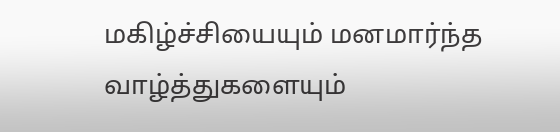மகிழ்ச்சியையும் மனமார்ந்த வாழ்த்துகளையும்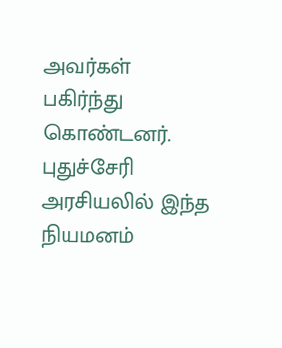அவர்கள் பகிர்ந்து கொண்டனர். புதுச்சேரி அரசியலில் இந்த நியமனம்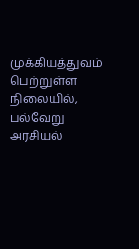முக்கியத்துவம் பெற்றுள்ள நிலையில், பல்வேறு அரசியல்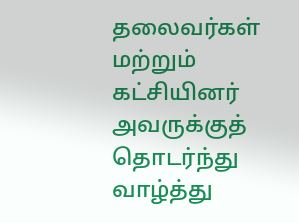தலைவர்கள் மற்றும் கட்சியினர் அவருக்குத் தொடர்ந்து வாழ்த்து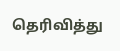தெரிவித்து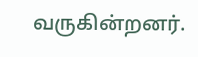வருகின்றனர்.